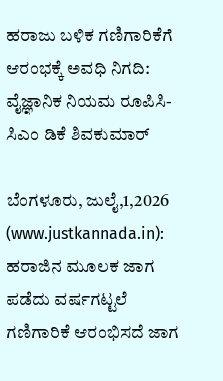ಹರಾಜು ಬಳಿಕ ಗಣಿಗಾರಿಕೆಗೆ ಆರಂಭಕ್ಕೆ ಅವಧಿ ನಿಗದಿ: ವೈಜ್ಞಾನಿಕ ನಿಯಮ ರೂಪಿಸಿ- ಸಿಎಂ ಡಿಕೆ ಶಿವಕುಮಾರ್

ಬೆಂಗಳೂರು, ಜುಲೈ,1,2026 (www.justkannada.in): ಹರಾಜಿನ ಮೂಲಕ ಜಾಗ ಪಡೆದು ವರ್ಷಗಟ್ಟಲೆ ಗಣಿಗಾರಿಕೆ ಆರಂಭಿಸದೆ ಜಾಗ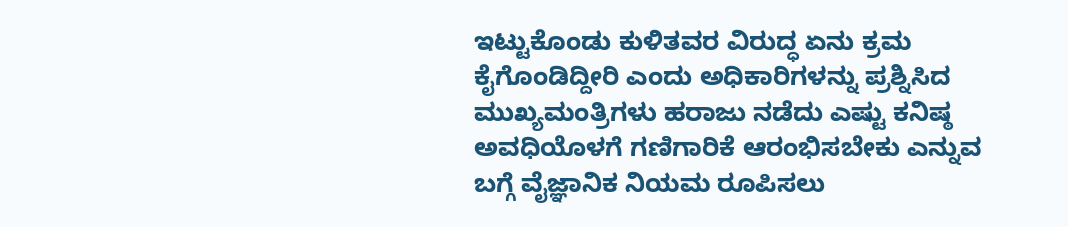ಇಟ್ಟುಕೊಂಡು ಕುಳಿತವರ ವಿರುದ್ಧ ಏನು ಕ್ರಮ ಕೈಗೊಂಡಿದ್ದೀರಿ ಎಂದು ಅಧಿಕಾರಿಗಳನ್ನು ಪ್ರಶ್ನಿಸಿದ ಮುಖ್ಯಮಂತ್ರಿಗಳು ಹರಾಜು ನಡೆದು ಎಷ್ಟು ಕನಿಷ್ಠ ಅವಧಿಯೊಳಗೆ ಗಣಿಗಾರಿಕೆ ಆರಂಭಿಸಬೇಕು ಎನ್ನುವ ಬಗ್ಗೆ ವೈಜ್ಞಾನಿಕ ನಿಯಮ ರೂಪಿಸಲು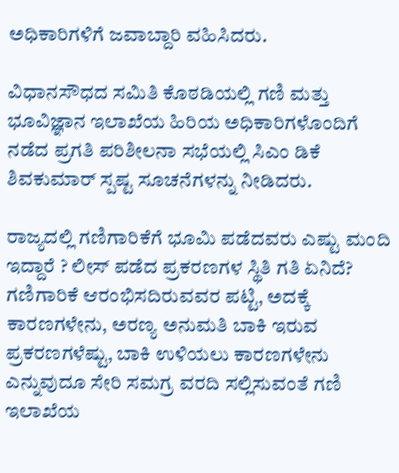ಅಧಿಕಾರಿಗಳಿಗೆ ಜವಾಬ್ದಾರಿ ವಹಿಸಿದರು.

ವಿಧಾನಸೌಧದ ಸಮಿತಿ ಕೊಠಡಿಯಲ್ಲಿ ಗಣಿ ಮತ್ತು ಭೂವಿಜ್ಞಾನ ಇಲಾಖೆಯ ಹಿರಿಯ ಅಧಿಕಾರಿಗಳೊಂದಿಗೆ ನಡೆದ ಪ್ರಗತಿ ಪರಿಶೀಲನಾ ಸಭೆಯಲ್ಲಿ ಸಿಎಂ ಡಿಕೆ ಶಿವಕುಮಾರ್ ಸ್ಪಷ್ಟ ಸೂಚನೆಗಳನ್ನು ನೀಡಿದರು.

ರಾಜ್ಯದಲ್ಲಿ ಗಣಿಗಾರಿಕೆಗೆ ಭೂಮಿ ಪಡೆದವರು ಎಷ್ಟು ಮಂದಿ ಇದ್ದಾರೆ ? ಲೀಸ್‌ ಪಡೆದ ಪ್ರಕರಣಗಳ ಸ್ಥಿತಿ ಗತಿ ಏನಿದೆ? ಗಣಿಗಾರಿಕೆ ಆರಂಭಿಸದಿರುವವರ ಪಟ್ಟಿ, ಅದಕ್ಕೆ ಕಾರಣಗಳೇನು, ಅರಣ್ಯ ಅನುಮತಿ ಬಾಕಿ ಇರುವ ಪ್ರಕರಣಗಳೆಷ್ಟು, ಬಾಕಿ ಉಳಿಯಲು ಕಾರಣಗಳೇನು ಎನ್ನುವುದೂ ಸೇರಿ ಸಮಗ್ರ ವರದಿ ಸಲ್ಲಿಸುವಂತೆ ಗಣಿ ಇಲಾಖೆಯ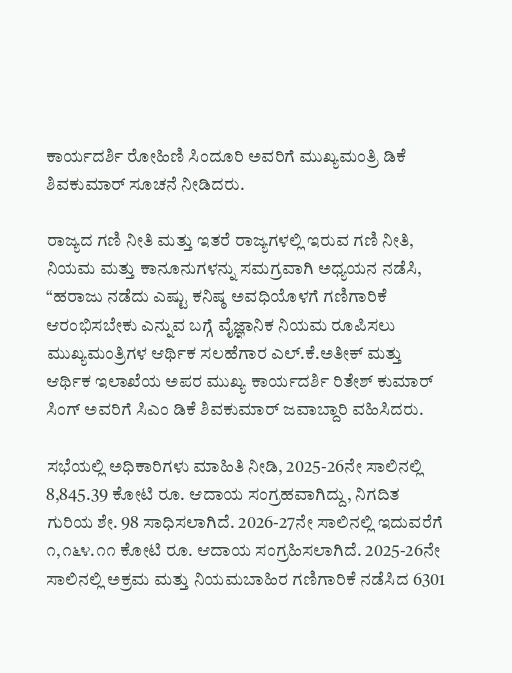ಕಾರ್ಯದರ್ಶಿ ರೋಹಿಣಿ ಸಿಂದೂರಿ ಅವರಿಗೆ ಮುಖ್ಯಮಂತ್ರಿ ಡಿಕೆ ಶಿವಕುಮಾರ್ ಸೂಚನೆ ನೀಡಿದರು.

ರಾಜ್ಯದ ಗಣಿ ನೀತಿ ಮತ್ತು ಇತರೆ ರಾಜ್ಯಗಳಲ್ಲಿ ಇರುವ ಗಣಿ ನೀತಿ, ನಿಯಮ ಮತ್ತು ಕಾನೂನುಗಳನ್ನು ಸಮಗ್ರವಾಗಿ ಅಧ್ಯಯನ ನಡೆಸಿ, “ಹರಾಜು ನಡೆದು ಎಷ್ಟು ಕನಿಷ್ಠ ಅವಧಿಯೊಳಗೆ ಗಣಿಗಾರಿಕೆ ಆರಂಭಿಸಬೇಕು ಎನ್ನುವ ಬಗ್ಗೆ ವೈಜ್ಞಾನಿಕ ನಿಯಮ ರೂಪಿಸಲು ಮುಖ್ಯಮಂತ್ರಿಗಳ ಆರ್ಥಿಕ ಸಲಹೆಗಾರ ಎಲ್‌.ಕೆ.ಅತೀಕ್‌ ಮತ್ತು ಆರ್ಥಿಕ ಇಲಾಖೆಯ ಅಪರ ಮುಖ್ಯ ಕಾರ್ಯದರ್ಶಿ ರಿತೇಶ್‌ ಕುಮಾರ್‌ ಸಿಂಗ್‌ ಅವರಿಗೆ ಸಿಎಂ ಡಿಕೆ ಶಿವಕುಮಾರ್ ಜವಾಬ್ದಾರಿ ವಹಿಸಿದರು.

ಸಭೆಯಲ್ಲಿ ಅಧಿಕಾರಿಗಳು ಮಾಹಿತಿ ನೀಡಿ, 2025-26ನೇ ಸಾಲಿನಲ್ಲಿ 8,845.39 ಕೋಟಿ ರೂ. ಆದಾಯ ಸಂಗ್ರಹವಾಗಿದ್ದು, ನಿಗದಿತ ಗುರಿಯ ಶೇ. 98 ಸಾಧಿಸಲಾಗಿದೆ. 2026-27ನೇ ಸಾಲಿನಲ್ಲಿ ಇದುವರೆಗೆ ೧,೧೬೪.೧೧ ಕೋಟಿ ರೂ. ಆದಾಯ ಸಂಗ್ರಹಿಸಲಾಗಿದೆ. 2025-26ನೇ ಸಾಲಿನಲ್ಲಿ ಅಕ್ರಮ ಮತ್ತು ನಿಯಮಬಾಹಿರ ಗಣಿಗಾರಿಕೆ ನಡೆಸಿದ 6301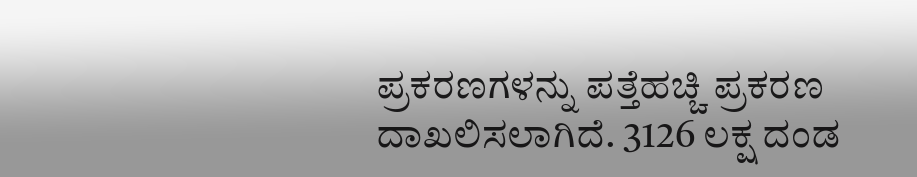ಪ್ರಕರಣಗಳನ್ನು ಪತ್ತೆಹಚ್ಚಿ ಪ್ರಕರಣ ದಾಖಲಿಸಲಾಗಿದೆ. 3126 ಲಕ್ಷ ದಂಡ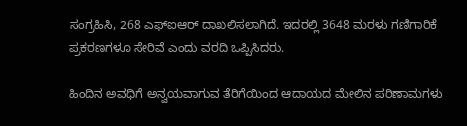ಸಂಗ್ರಹಿಸಿ, 268 ಎಫ್‌ಐಆರ್‌ ದಾಖಲಿಸಲಾಗಿದೆ. ಇದರಲ್ಲಿ 3648 ಮರಳು ಗಣಿಗಾರಿಕೆ ಪ್ರಕರಣಗಳೂ ಸೇರಿವೆ ಎಂದು ವರದಿ ಒಪ್ಪಿಸಿದರು.

ಹಿಂದಿನ ಅವಧಿಗೆ ಅನ್ವಯವಾಗುವ ತೆರಿಗೆಯಿಂದ ಆದಾಯದ ಮೇಲಿನ ಪರಿಣಾಮಗಳು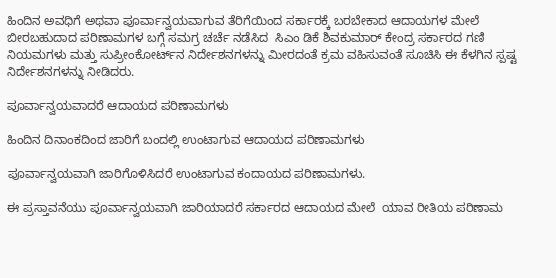ಹಿಂದಿನ ಅವಧಿಗೆ ಅಥವಾ ಪೂರ್ವಾನ್ವಯವಾಗುವ ತೆರಿಗೆಯಿಂದ ಸರ್ಕಾರಕ್ಕೆ ಬರಬೇಕಾದ ಆದಾಯಗಳ ಮೇಲೆ ಬೀರಬಹುದಾದ ಪರಿಣಾಮಗಳ ಬಗ್ಗೆ ಸಮಗ್ರ ಚರ್ಚೆ ನಡೆಸಿದ  ಸಿಎಂ ಡಿಕೆ ಶಿವಕುಮಾರ್ ಕೇಂದ್ರ ಸರ್ಕಾರದ ಗಣಿ ನಿಯಮಗಳು ಮತ್ತು ಸುಪ್ರೀಂಕೋರ್ಟ್‌ನ ನಿರ್ದೇಶನಗಳನ್ನು ಮೀರದಂತೆ ಕ್ರಮ ವಹಿಸುವಂತೆ ಸೂಚಿಸಿ ಈ ಕೆಳಗಿನ ಸ್ಪಷ್ಟ ನಿರ್ದೇಶನಗಳನ್ನು ನೀಡಿದರು.

ಪೂರ್ವಾನ್ವಯವಾದರೆ ಆದಾಯದ ಪರಿಣಾಮಗಳು

ಹಿಂದಿನ ದಿನಾಂಕದಿಂದ ಜಾರಿಗೆ ಬಂದಲ್ಲಿ ಉಂಟಾಗುವ ಆದಾಯದ ಪರಿಣಾಮಗಳು

ಪೂರ್ವಾನ್ವಯವಾಗಿ ಜಾರಿಗೊಳಿಸಿದರೆ ಉಂಟಾಗುವ ಕಂದಾಯದ ಪರಿಣಾಮಗಳು.

ಈ ಪ್ರಸ್ತಾವನೆಯು ಪೂರ್ವಾನ್ವಯವಾಗಿ ಜಾರಿಯಾದರೆ ಸರ್ಕಾರದ ಆದಾಯದ ಮೇಲೆ  ಯಾವ ರೀತಿಯ ಪರಿಣಾಮ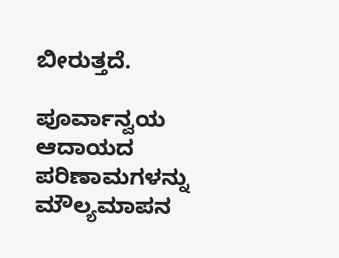ಬೀರುತ್ತದೆ.

ಪೂರ್ವಾನ್ವಯ ಆದಾಯದ ಪರಿಣಾಮಗಳನ್ನು ಮೌಲ್ಯಮಾಪನ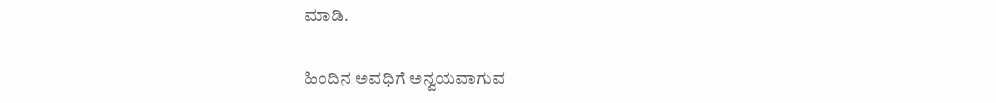ಮಾಡಿ.

ಹಿಂದಿನ ಅವಧಿಗೆ ಅನ್ವಯವಾಗುವ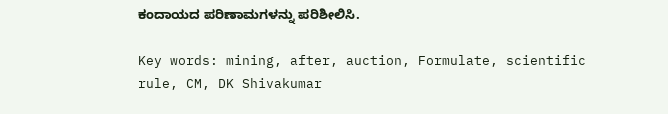ಕಂದಾಯದ ಪರಿಣಾಮಗಳನ್ನು ಪರಿಶೀಲಿಸಿ.

Key words: mining, after, auction, Formulate, scientific rule, CM, DK Shivakumar